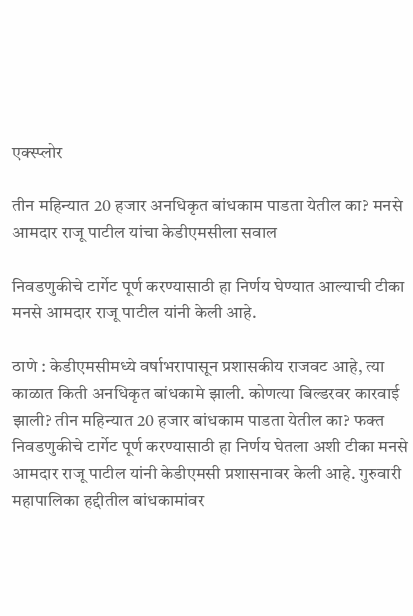एक्स्प्लोर

तीन महिन्यात 20 हजार अनधिकृत बांधकाम पाडता येतील का? मनसे आमदार राजू पाटील यांचा केडीएमसीला सवाल

निवडणुकीचे टार्गेट पूर्ण करण्यासाठी हा निर्णय घेण्यात आल्याची टीका मनसे आमदार राजू पाटील यांनी केली आहे.

ठाणे : केडीएमसीमध्ये वर्षाभरापासून प्रशासकीय राजवट आहे, त्या काळात किती अनधिकृत बांधकामे झाली. कोणत्या बिल्डरवर कारवाई झाली? तीन महिन्यात 20 हजार बांधकाम पाडता येतील का? फक्त निवडणुकीचे टार्गेट पूर्ण करण्यासाठी हा निर्णय घेतला अशी टीका मनसे आमदार राजू पाटील यांनी केडीएमसी प्रशासनावर केली आहे. गुरुवारी महापालिका हद्दीतील बांधकामांवर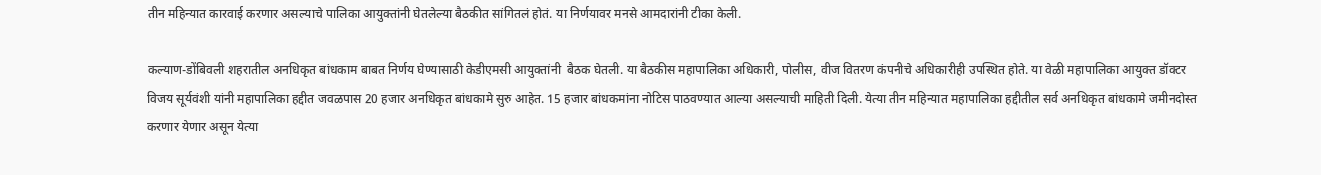तीन महिन्यात कारवाई करणार असल्याचे पालिका आयुक्तांनी घेतलेल्या बैठकीत सांगितलं होतं. या निर्णयावर मनसे आमदारांनी टीका केली.

कल्याण-डोंबिवली शहरातील अनधिकृत बांधकाम बाबत निर्णय घेण्यासाठी केडीएमसी आयुक्तांनी  बैठक घेतली. या बैठकीस महापालिका अधिकारी, पोलीस, वीज वितरण कंपनीचे अधिकारीही उपस्थित होते. या वेळी महापालिका आयुक्त डॉक्टर विजय सूर्यवंशी यांनी महापालिका हद्दीत जवळपास 20 हजार अनधिकृत बांधकामे सुरु आहेत. 15 हजार बांधकमांना नोटिस पाठवण्यात आल्या असल्याची माहिती दिली. येत्या तीन महिन्यात महापालिका हद्दीतील सर्व अनधिकृत बांधकामे जमीनदोस्त करणार येणार असून येत्या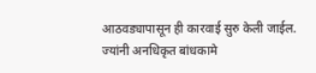आठवड्यापासून ही कारवाई सुरु केली जाईल.  ज्यांनी अनधिकृत बांधकामे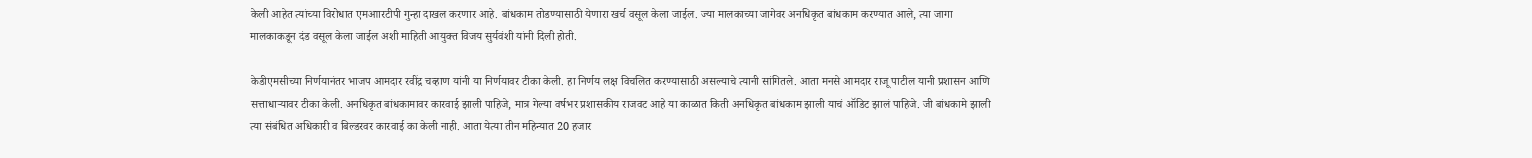केली आहेत त्यांच्या विरोधात एमआारटीपी गुन्हा दाखल करणार आहे. बांधकाम तोडण्यासाठी येणारा खर्च वसूल केला जाईल. ज्या मालकाच्या जागेवर अनधिकृत बांधकाम करण्यात आले, त्या जागा मालकाकडून दंड वसूल केला जाईल अशी माहिती आयुक्त विजय सुर्यवंशी यांनी दिली होती.

केडीएमसीच्या निर्णयानंतर भाजप आमदार रवींद्र चव्हाण यांनी या निर्णयावर टीका केली. हा निर्णय लक्ष विचलित करण्यासाठी असल्याचे त्यानी सांगितले. आता मनसे आमदार राजू पाटील यानी प्रशासन आणि सत्ताधाऱ्यावर टीका केली. अनधिकृत बांधकामावर कारवाई झाली पाहिजे, मात्र गेल्या वर्षभर प्रशासकीय राजवट आहे या काळात किती अनधिकृत बांधकाम झाली याचं ऑडिट झालं पाहिजे. जी बांधकामे झाली त्या संबंधित अधिकारी व बिल्डरवर कारवाई का केली नाही. आता येत्या तीन महिन्यात 20 हजार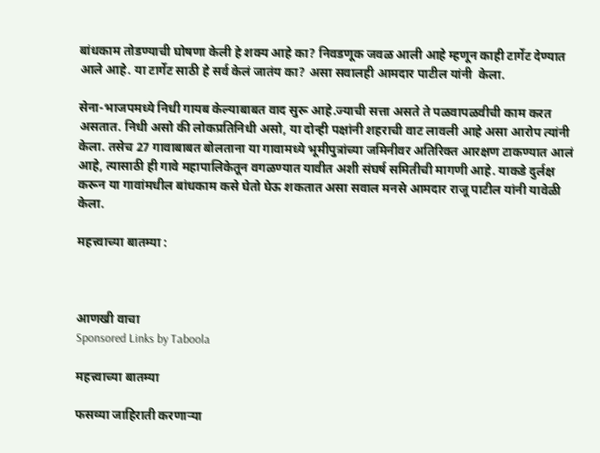बांधकाम तोडण्याची घोषणा केली हे शक्य आहे का? निवडणूक जवळ आली आहे म्हणून काही टार्गेट देण्यात आले आहे. या टार्गेट साठी हे सर्व केलं जातंय का? असा सवालही आमदार पाटील यांनी  केला.

सेना-भाजपमध्ये निधी गायब केल्याबाबत वाद सुरू आहे.ज्याची सत्ता असते ते पळवापळवीची काम करत असतात. निधी असो की लोकप्रतिनिधी असो, या दोन्ही पक्षांनी शहराची वाट लावली आहे असा आरोप त्यांनी केला. तसेच 27 गावाबाबत बोलताना या गावामध्ये भूमीपुत्रांच्या जमिनीवर अतिरिक्त आरक्षण टाकण्यात आलं आहे, त्यासाठी ही गावे महापालिकेतून वगळण्यात यावीत अशी संघर्ष समितीची मागणी आहे. याकडे दुर्लक्ष करून या गावांमधील बांधकाम कसे घेतो घेऊ शकतात असा सवाल मनसे आमदार राजू पाटील यांनी यावेळी केला.

महत्त्वाच्या बातम्या :



आणखी वाचा
Sponsored Links by Taboola

महत्त्वाच्या बातम्या

फसव्या जाहिराती करणाऱ्या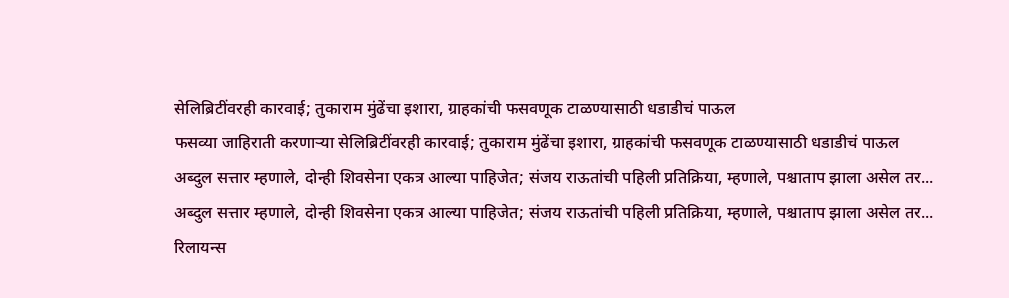सेलिब्रिटींवरही कारवाई; तुकाराम मुंढेंचा इशारा, ग्राहकांची फसवणूक टाळण्यासाठी धडाडीचं पाऊल
फसव्या जाहिराती करणाऱ्या सेलिब्रिटींवरही कारवाई; तुकाराम मुंढेंचा इशारा, ग्राहकांची फसवणूक टाळण्यासाठी धडाडीचं पाऊल
अब्दुल सत्तार म्हणाले, दोन्ही शिवसेना एकत्र आल्या पाहिजेत; संजय राऊतांची पहिली प्रतिक्रिया, म्हणाले, पश्चाताप झाला असेल तर...
अब्दुल सत्तार म्हणाले, दोन्ही शिवसेना एकत्र आल्या पाहिजेत; संजय राऊतांची पहिली प्रतिक्रिया, म्हणाले, पश्चाताप झाला असेल तर...
रिलायन्स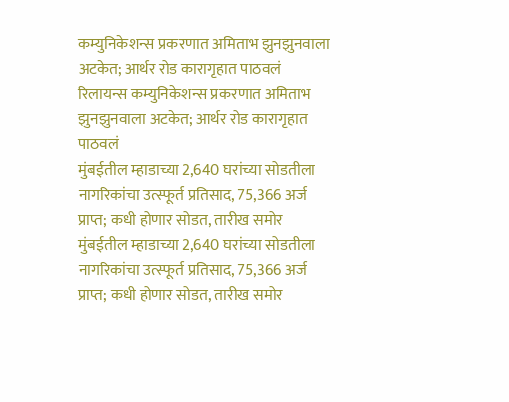कम्युनिकेशन्स प्रकरणात अमिताभ झुनझुनवाला अटकेत; आर्थर रोड कारागृहात पाठवलं
रिलायन्स कम्युनिकेशन्स प्रकरणात अमिताभ झुनझुनवाला अटकेत; आर्थर रोड कारागृहात पाठवलं
मुंबईतील म्हाडाच्या 2,640 घरांच्या सोडतीला नागरिकांचा उत्स्फूर्त प्रतिसाद, 75,366 अर्ज प्राप्त; कधी होणार सोडत, तारीख समोर
मुंबईतील म्हाडाच्या 2,640 घरांच्या सोडतीला नागरिकांचा उत्स्फूर्त प्रतिसाद, 75,366 अर्ज प्राप्त; कधी होणार सोडत, तारीख समोर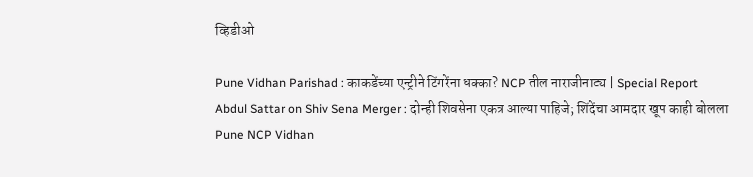व्हिडीओ

Pune Vidhan Parishad : काकडेंच्या एन्ट्रीने टिंगरेंना धक्का? NCP तील नाराजीनाट्य | Special Report
Abdul Sattar on Shiv Sena Merger : दोन्ही शिवसेना एकत्र आल्या पाहिजे; शिंदेंचा आमदार खूप काही बोलला
Pune NCP Vidhan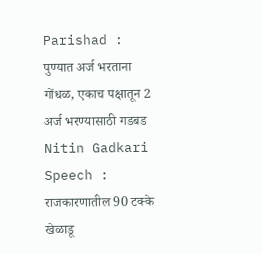Parishad : पुण्यात अर्ज भरताना गोंधळ, एकाच पक्षातून 2 अर्ज भरण्यासाठी गडबड
Nitin Gadkari Speech : राजकारणातील 90 टक्के खेळाडू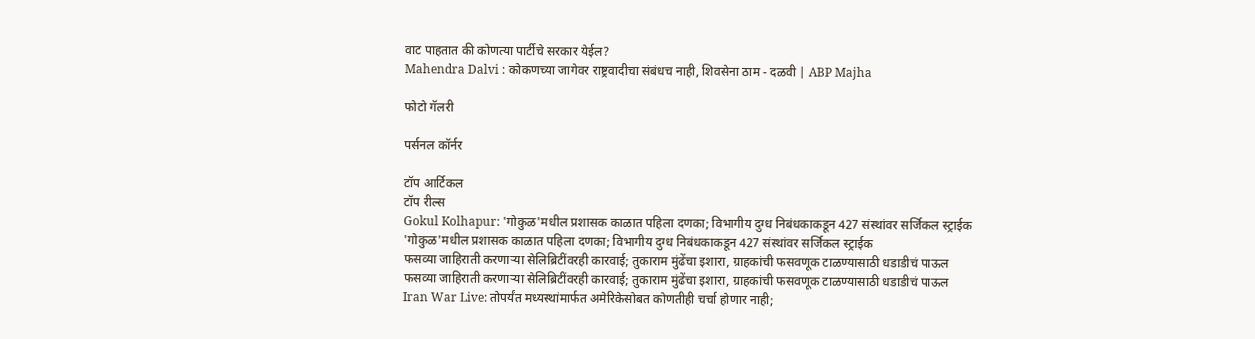वाट पाहतात की कोणत्या पार्टीचे सरकार येईल?
Mahendra Dalvi : कोकणच्या जागेवर राष्ट्रवादीचा संबंधच नाही, शिवसेना ठाम - दळवी | ABP Majha

फोटो गॅलरी

पर्सनल कॉर्नर

टॉप आर्टिकल
टॉप रील्स
Gokul Kolhapur: 'गोकुळ'मधील प्रशासक काळात पहिला दणका; विभागीय दुग्ध निबंधकाकडून 427 संस्थांवर सर्जिकल स्ट्राईक
'गोकुळ'मधील प्रशासक काळात पहिला दणका; विभागीय दुग्ध निबंधकाकडून 427 संस्थांवर सर्जिकल स्ट्राईक
फसव्या जाहिराती करणाऱ्या सेलिब्रिटींवरही कारवाई; तुकाराम मुंढेंचा इशारा, ग्राहकांची फसवणूक टाळण्यासाठी धडाडीचं पाऊल
फसव्या जाहिराती करणाऱ्या सेलिब्रिटींवरही कारवाई; तुकाराम मुंढेंचा इशारा, ग्राहकांची फसवणूक टाळण्यासाठी धडाडीचं पाऊल
Iran War Live: तोपर्यंत मध्यस्थांमार्फत अमेरिकेसोबत कोणतीही चर्चा होणार नाही;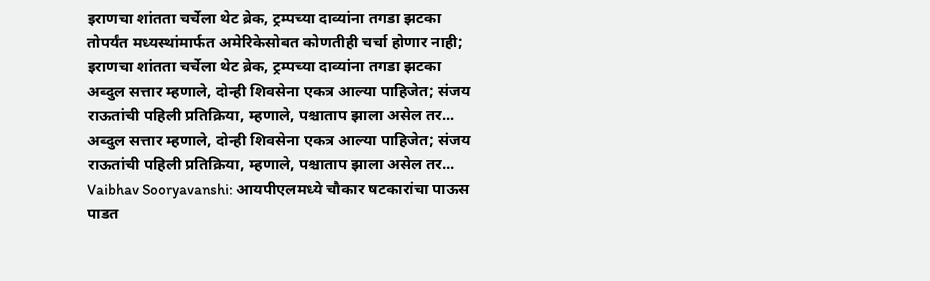इराणचा शांतता चर्चेला थेट ब्रेक, ट्रम्पच्या दाव्यांना तगडा झटका
तोपर्यंत मध्यस्थांमार्फत अमेरिकेसोबत कोणतीही चर्चा होणार नाही; इराणचा शांतता चर्चेला थेट ब्रेक, ट्रम्पच्या दाव्यांना तगडा झटका
अब्दुल सत्तार म्हणाले, दोन्ही शिवसेना एकत्र आल्या पाहिजेत; संजय राऊतांची पहिली प्रतिक्रिया, म्हणाले, पश्चाताप झाला असेल तर...
अब्दुल सत्तार म्हणाले, दोन्ही शिवसेना एकत्र आल्या पाहिजेत; संजय राऊतांची पहिली प्रतिक्रिया, म्हणाले, पश्चाताप झाला असेल तर...
Vaibhav Sooryavanshi: आयपीएलमध्ये चौकार षटकारांचा पाऊस पाडत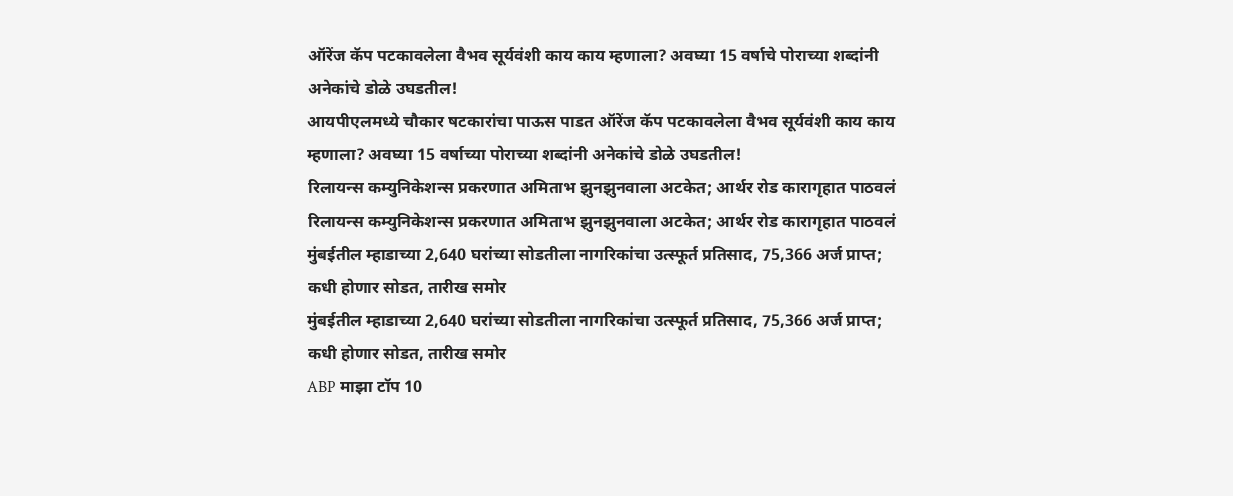ऑरेंज कॅप पटकावलेला वैभव सूर्यवंशी काय काय म्हणाला? अवघ्या 15 वर्षाचे पोराच्या शब्दांनी अनेकांचे डोळे उघडतील!
आयपीएलमध्ये चौकार षटकारांचा पाऊस पाडत ऑरेंज कॅप पटकावलेला वैभव सूर्यवंशी काय काय म्हणाला? अवघ्या 15 वर्षाच्या पोराच्या शब्दांनी अनेकांचे डोळे उघडतील!
रिलायन्स कम्युनिकेशन्स प्रकरणात अमिताभ झुनझुनवाला अटकेत; आर्थर रोड कारागृहात पाठवलं
रिलायन्स कम्युनिकेशन्स प्रकरणात अमिताभ झुनझुनवाला अटकेत; आर्थर रोड कारागृहात पाठवलं
मुंबईतील म्हाडाच्या 2,640 घरांच्या सोडतीला नागरिकांचा उत्स्फूर्त प्रतिसाद, 75,366 अर्ज प्राप्त; कधी होणार सोडत, तारीख समोर
मुंबईतील म्हाडाच्या 2,640 घरांच्या सोडतीला नागरिकांचा उत्स्फूर्त प्रतिसाद, 75,366 अर्ज प्राप्त; कधी होणार सोडत, तारीख समोर
ABP माझा टॉप 10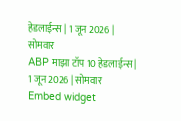हेडलाईन्स | 1 जून 2026 | सोमवार
ABP माझा टॉप 10 हेडलाईन्स | 1 जून 2026 | सोमवार
Embed widget